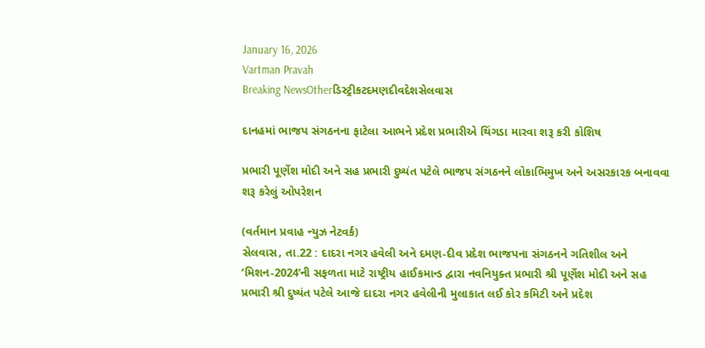January 16, 2026
Vartman Pravah
Breaking NewsOtherડિસ્ટ્રીકટદમણદીવદેશસેલવાસ

દાનહમાં ભાજપ સંગઠનના ફાટેલા આભને પ્રદેશ પ્રભારીએ થિંગડા મારવા શરૂ કરી કોશિષ

પ્રભારી પૂર્ણેશ મોદી અને સહ પ્રભારી દુષ્‍યંત પટેલે ભાજપ સંગઠનને લોકાભિમુખ અને અસરકારક બનાવવા શરૂ કરેલું ઓપરેશન

(વર્તમાન પ્રવાહ ન્‍યુઝ નેટવર્ક)
સેલવાસ, તા.22 : દાદરા નગર હવેલી અને દમણ-દીવ પ્રદેશ ભાજપના સંગઠનને ગતિશીલ અને ‘મિશન-2024’ની સફળતા માટે રાષ્‍ટ્રીય હાઈકમાન્‍ડ દ્વારા નવનિયુક્‍ત પ્રભારી શ્રી પૂર્ણેશ મોદી અને સહ પ્રભારી શ્રી દુષ્‍યંત પટેલે આજે દાદરા નગર હવેલીની મુલાકાત લઈ કોર કમિટી અને પ્રદેશ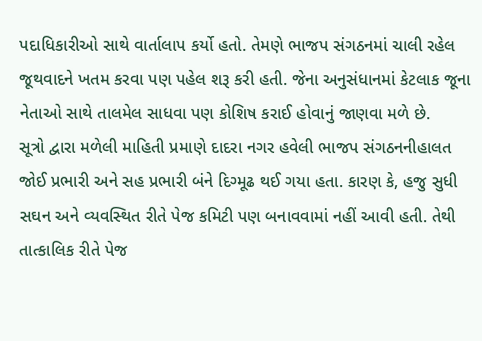પદાધિકારીઓ સાથે વાર્તાલાપ કર્યો હતો. તેમણે ભાજપ સંગઠનમાં ચાલી રહેલ જૂથવાદને ખતમ કરવા પણ પહેલ શરૂ કરી હતી. જેના અનુસંધાનમાં કેટલાક જૂના નેતાઓ સાથે તાલમેલ સાધવા પણ કોશિષ કરાઈ હોવાનું જાણવા મળે છે.
સૂત્રો દ્વારા મળેલી માહિતી પ્રમાણે દાદરા નગર હવેલી ભાજપ સંગઠનનીહાલત જોઈ પ્રભારી અને સહ પ્રભારી બંને દિગ્‍મૂઢ થઈ ગયા હતા. કારણ કે, હજુ સુધી સઘન અને વ્‍યવસ્‍થિત રીતે પેજ કમિટી પણ બનાવવામાં નહીં આવી હતી. તેથી તાત્‍કાલિક રીતે પેજ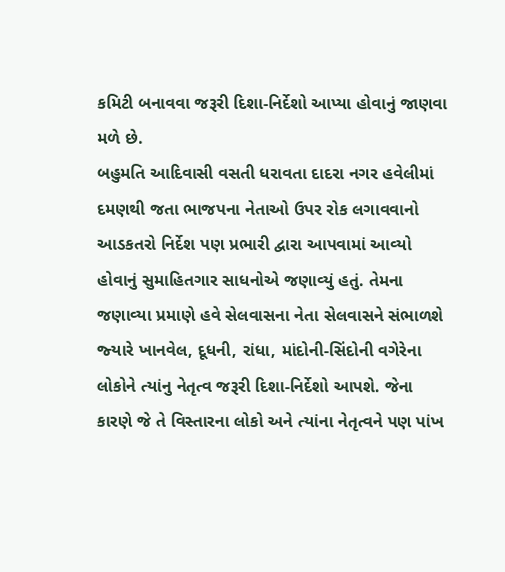કમિટી બનાવવા જરૂરી દિશા-નિર્દેશો આપ્‍યા હોવાનું જાણવા મળે છે.
બહુમતિ આદિવાસી વસતી ધરાવતા દાદરા નગર હવેલીમાં દમણથી જતા ભાજપના નેતાઓ ઉપર રોક લગાવવાનો આડકતરો નિર્દેશ પણ પ્રભારી દ્વારા આપવામાં આવ્‍યો હોવાનું સુમાહિતગાર સાધનોએ જણાવ્‍યું હતું. તેમના જણાવ્‍યા પ્રમાણે હવે સેલવાસના નેતા સેલવાસને સંભાળશે જ્‍યારે ખાનવેલ, દૂધની, રાંધા, માંદોની-સિંદોની વગેરેના લોકોને ત્‍યાંનુ નેતૃત્‍વ જરૂરી દિશા-નિર્દેશો આપશે. જેના કારણે જે તે વિસ્‍તારના લોકો અને ત્‍યાંના નેતૃત્‍વને પણ પાંખ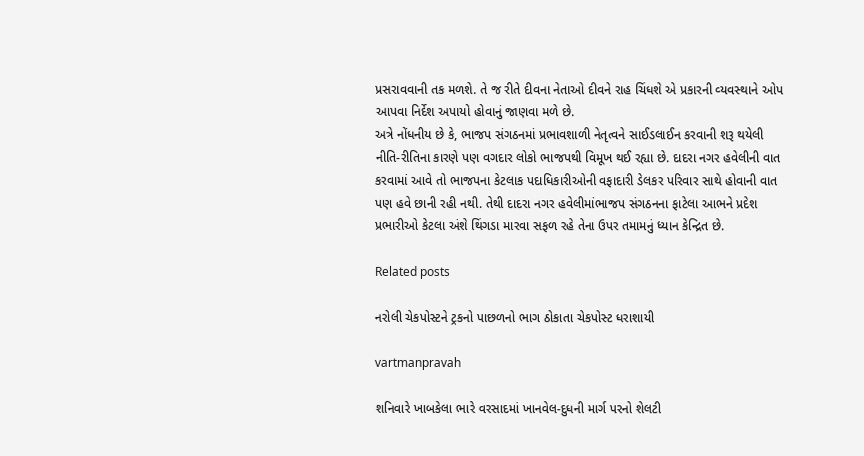પ્રસરાવવાની તક મળશે. તે જ રીતે દીવના નેતાઓ દીવને રાહ ચિંધશે એ પ્રકારની વ્‍યવસ્‍થાને ઓપ આપવા નિર્દેશ અપાયો હોવાનું જાણવા મળે છે.
અત્રે નોંધનીય છે કે, ભાજપ સંગઠનમાં પ્રભાવશાળી નેતૃત્‍વને સાઈડલાઈન કરવાની શરૂ થયેલી નીતિ-રીતિના કારણે પણ વગદાર લોકો ભાજપથી વિમૂખ થઈ રહ્યા છે. દાદરા નગર હવેલીની વાત કરવામાં આવે તો ભાજપના કેટલાક પદાધિકારીઓની વફાદારી ડેલકર પરિવાર સાથે હોવાની વાત પણ હવે છાની રહી નથી. તેથી દાદરા નગર હવેલીમાંભાજપ સંગઠનના ફાટેલા આભને પ્રદેશ પ્રભારીઓ કેટલા અંશે થિંગડા મારવા સફળ રહે તેના ઉપર તમામનું ધ્‍યાન કેન્‍દ્રિત છે.

Related posts

નરોલી ચેકપોસ્‍ટને ટ્રકનો પાછળનો ભાગ ઠોકાતા ચેકપોસ્‍ટ ધરાશાયી

vartmanpravah

શનિવારે ખાબકેલા ભારે વરસાદમાં ખાનવેલ-દુધની માર્ગ પરનો શેલટી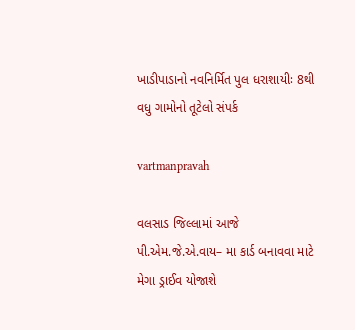ખાડીપાડાનો નવનિર્મિત પુલ ધરાશાયીઃ 8થી વધુ ગામોનો તૂટેલો સંપર્ક

vartmanpravah

વલસાડ જિલ્લામાં આજે પી.એમ.જે.એ.વાય– મા કાર્ડ બનાવવા માટે મેગા ડ્રાઈવ યોજાશે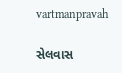vartmanpravah

સેલવાસ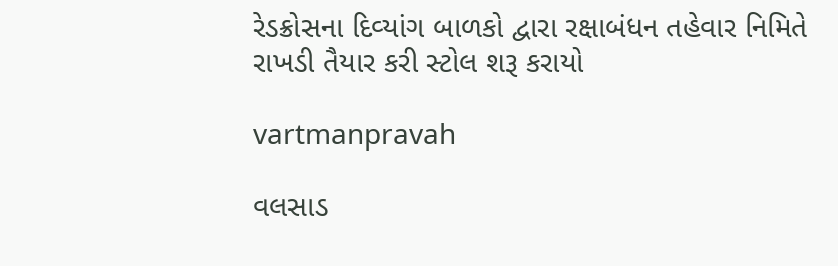રેડક્રોસના દિવ્‍યાંગ બાળકો દ્વારા રક્ષાબંધન તહેવાર નિમિતે રાખડી તૈયાર કરી સ્‍ટોલ શરૂ કરાયો

vartmanpravah

વલસાડ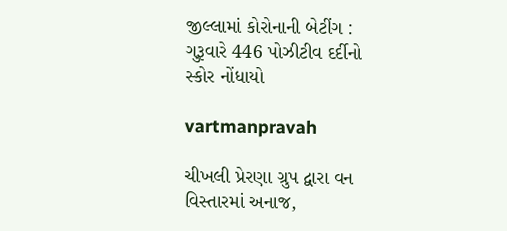જીલ્લામાં કોરોનાની બેટીંગ : ગુરૂવારે 446 પોઝીટીવ દર્દીનો સ્‍કોર નોંધાયો

vartmanpravah

ચીખલી પ્રેરણા ગ્રુપ દ્વારા વન વિસ્‍તારમાં અનાજ,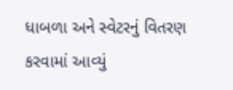ધાબળા અને સ્‍વેટરનું વિતરણ કરવામાં આવ્‍યું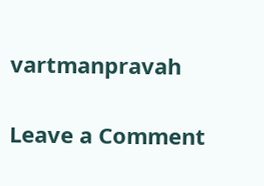vartmanpravah

Leave a Comment